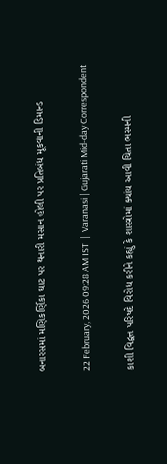બનારસમાં મણિકર્ણિકા ઘાટ પર થનારી મસાન હોલી પર પ્રતિબંધ મૂકવાની ડિમાન્ડ

22 February, 2026 09:28 AM IST  |  Varanasi | Gujarati Mid-day Correspondent

કાશી વિદ્વત્ત પરિષદે વિરોધ કરીને કહ્યું કે શાસ્ત્રોમાં ક્યાંય આવી ચિતા ભસ્મની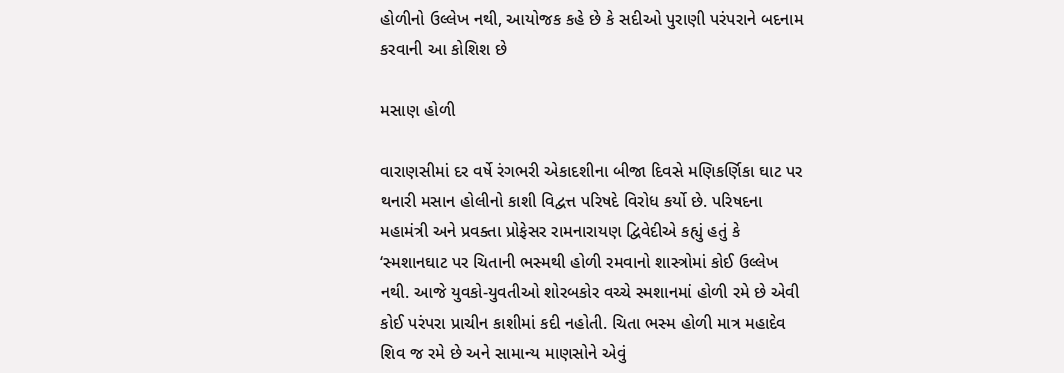હોળીનો ઉલ્લેખ નથી, આયોજક કહે છે કે સદીઓ પુરાણી પરંપરાને બદનામ કરવાની આ કોશિશ છે

મસાણ હોળી

વારાણસીમાં દર વર્ષે રંગભરી એકાદશીના બીજા દિવસે મણિકર્ણિકા ઘાટ પર થનારી મસાન હોલીનો કાશી વિદ્વત્ત પરિષદે વિરોધ કર્યો છે. પરિષદના મહામંત્રી અને પ્રવક્તા પ્રોફેસર રામનારાયણ દ્વિવેદીએ કહ્યું હતું કે ‘સ્મશાનઘાટ પર ચિતાની ભસ્મથી હોળી રમવાનો શાસ્ત્રોમાં કોઈ ઉલ્લેખ નથી. આજે યુવકો-યુવતીઓ શોરબકોર વચ્ચે સ્મશાનમાં હોળી રમે છે એવી કોઈ પરંપરા પ્રાચીન કાશીમાં કદી નહોતી. ચિતા ભસ્મ હોળી માત્ર મહાદેવ શિવ જ રમે છે અને સામાન્ય માણસોને એવું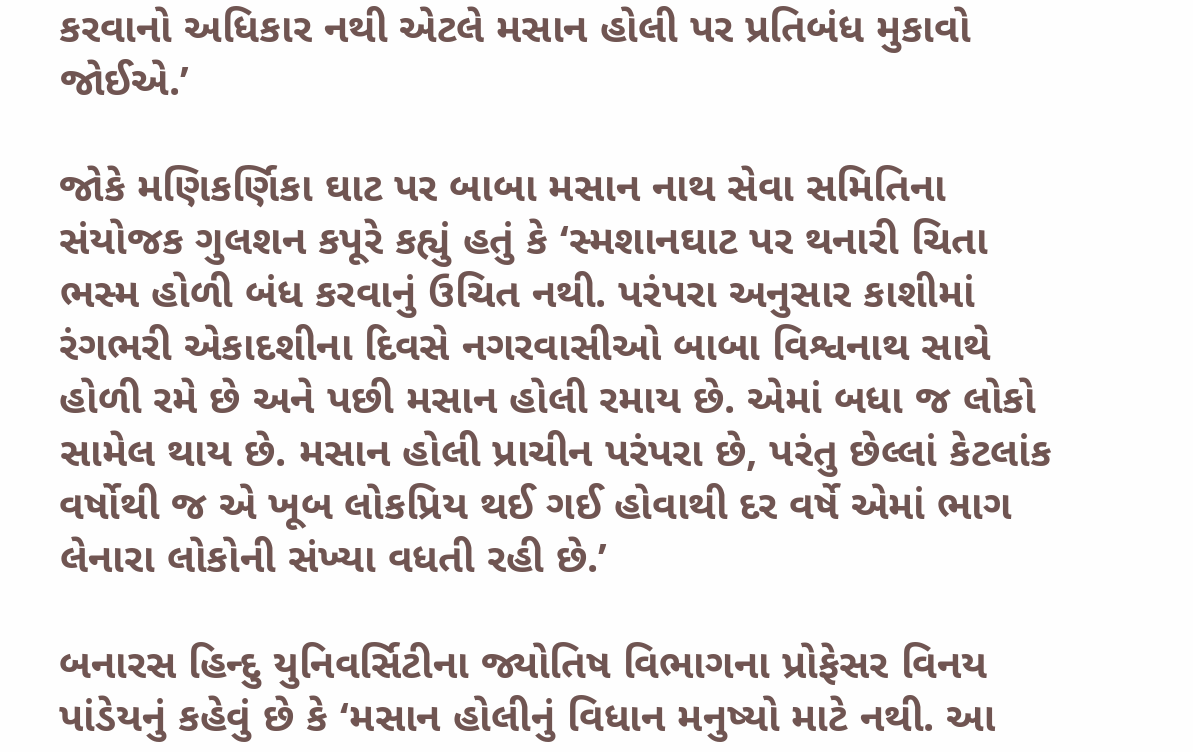કરવાનો અધિકાર નથી એટલે મસાન હોલી પર પ્રતિબંધ મુકાવો જોઈએ.’

જોકે મણિકર્ણિકા ઘાટ પર બાબા મસાન નાથ સેવા સમિતિના સંયોજક ગુલશન કપૂરે કહ્યું હતું કે ‘સ્મશાનઘાટ પર થનારી ચિતા ભસ્મ હોળી બંધ કરવાનું ઉચિત નથી. પરંપરા અનુસાર કાશીમાં રંગભરી એકાદશીના દિવસે નગરવાસીઓ બાબા વિશ્વનાથ સાથે હોળી રમે છે અને પછી મસાન હોલી રમાય છે. એમાં બધા જ લોકો સામેલ થાય છે. મસાન હોલી પ્રાચીન પરંપરા છે, પરંતુ છેલ્લાં કેટલાંક વર્ષોથી જ એ ખૂબ લોકપ્રિય થઈ ગઈ હોવાથી દર વર્ષે એમાં ભાગ લેનારા લોકોની સંખ્યા વધતી રહી છે.’

બનારસ હિન્દુ યુનિવર્સિટીના જ્યોતિષ વિભાગના પ્રોફેસર વિનય પાંડેયનું કહેવું છે કે ‘મસાન હોલીનું વિધાન મનુષ્યો માટે નથી. આ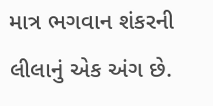માત્ર ભગવાન શંકરની લીલાનું એક અંગ છે.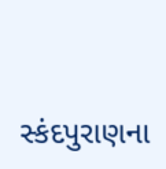સ્કંદપુરાણના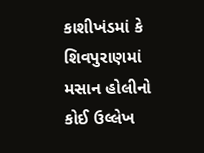કાશીખંડમાં કે શિવપુરાણમાં મસાન હોલીનો કોઈ ઉલ્લેખ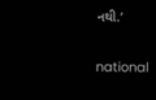નથી.’

national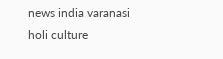news india varanasi holi culture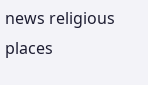news religious places